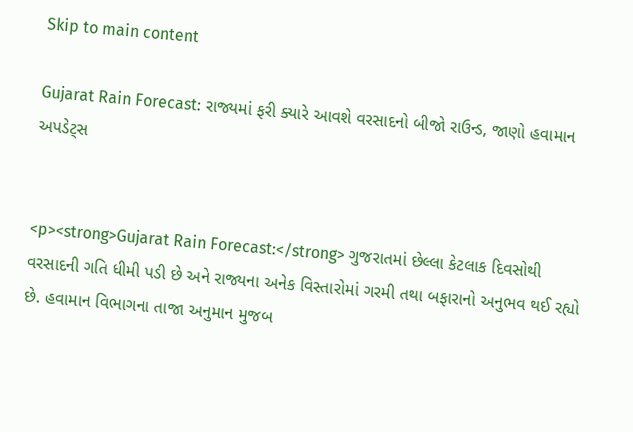Skip to main content

Gujarat Rain Forecast: રાજ્યમાં ફરી ક્યારે આવશે વરસાદનો બીજો રાઉન્ડ, જાણો હવામાન અપડેટ્સ


<p><strong>Gujarat Rain Forecast:</strong> ગુજરાતમાં છેલ્લા કેટલાક દિવસોથી વરસાદની ગતિ ધીમી પડી છે અને રાજ્યના અનેક વિસ્તારોમાં ગરમી તથા બફારાનો અનુભવ થઈ રહ્યો છે. હવામાન વિભાગના તાજા અનુમાન મુજબ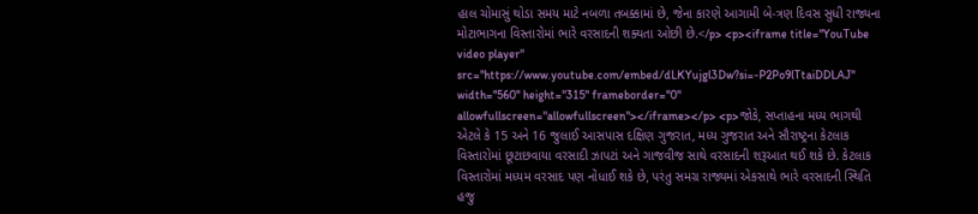હાલ ચોમાસું થોડા સમય માટે નબળા તબક્કામાં છે, જેના કારણે આગામી બે-ત્રણ દિવસ સુધી રાજ્યના મોટાભાગના વિસ્તારોમાં ભારે વરસાદની શક્યતા ઓછી છે.</p> <p><iframe title="YouTube video player" src="https://www.youtube.com/embed/dLKYujgl3Dw?si=-P2Po9lTtaiDDLAJ" width="560" height="315" frameborder="0" allowfullscreen="allowfullscreen"></iframe></p> <p>જોકે, સપ્તાહના મધ્ય ભાગથી એટલે કે 15 અને 16 જુલાઈ આસપાસ દક્ષિણ ગુજરાત, મધ્ય ગુજરાત અને સૌરાષ્ટ્રના કેટલાક વિસ્તારોમાં છૂટાછવાયા વરસાદી ઝાપટાં અને ગાજવીજ સાથે વરસાદની શરૂઆત થઈ શકે છે. કેટલાક વિસ્તારોમાં મધ્યમ વરસાદ પણ નોંધાઈ શકે છે, પરંતુ સમગ્ર રાજ્યમાં એકસાથે ભારે વરસાદની સ્થિતિ હજુ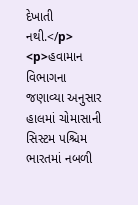દેખાતી નથી.</p> <p>હવામાન વિભાગના જણાવ્યા અનુસાર હાલમાં ચોમાસાની સિસ્ટમ પશ્ચિમ ભારતમાં નબળી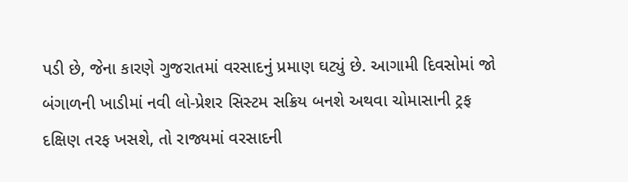પડી છે, જેના કારણે ગુજરાતમાં વરસાદનું પ્રમાણ ઘટ્યું છે. આગામી દિવસોમાં જો બંગાળની ખાડીમાં નવી લો-પ્રેશર સિસ્ટમ સક્રિય બનશે અથવા ચોમાસાની ટ્રફ દક્ષિણ તરફ ખસશે, તો રાજ્યમાં વરસાદની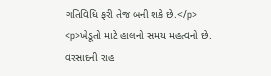ગતિવિધિ ફરી તેજ બની શકે છે.</p> <p>ખેડૂતો માટે હાલનો સમય મહત્વનો છે. વરસાદની રાહ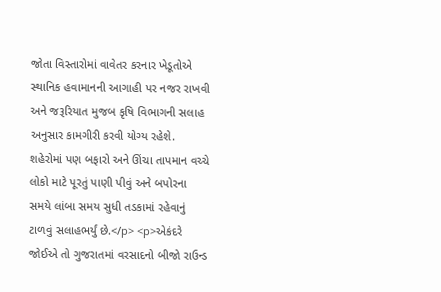જોતા વિસ્તારોમાં વાવેતર કરનાર ખેડૂતોએ સ્થાનિક હવામાનની આગાહી પર નજર રાખવી અને જરૂરિયાત મુજબ કૃષિ વિભાગની સલાહ અનુસાર કામગીરી કરવી યોગ્ય રહેશે. શહેરોમાં પણ બફારો અને ઊંચા તાપમાન વચ્ચે લોકો માટે પૂરતું પાણી પીવું અને બપોરના સમયે લાંબા સમય સુધી તડકામાં રહેવાનું ટાળવું સલાહભર્યું છે.</p> <p>એકંદરે જોઈએ તો ગુજરાતમાં વરસાદનો બીજો રાઉન્ડ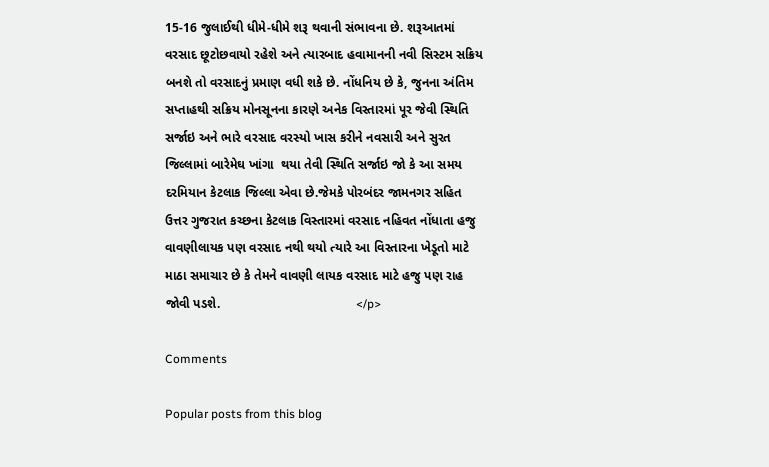15-16 જુલાઈથી ધીમે-ધીમે શરૂ થવાની સંભાવના છે. શરૂઆતમાં વરસાદ છૂટોછવાયો રહેશે અને ત્યારબાદ હવામાનની નવી સિસ્ટમ સક્રિય બનશે તો વરસાદનું પ્રમાણ વધી શકે છે. નોંધનિય છે કે, જુનના અંતિમ સપ્તાહથી સક્રિય મોનસૂનના કારણે અનેક વિસ્તારમાં પૂર જેવી સ્થિતિ સર્જાઇ અને ભારે વરસાદ વરસ્યો ખાસ કરીને નવસારી અને સુરત જિલ્લામાં બારેમેઘ ખાંગા  થયા તેવી સ્થિતિ સર્જાઇ જો કે આ સમય દરમિયાન કેટલાક જિલ્લા એવા છે.જેમકે પોરબંદર જામનગર સહિત ઉત્તર ગુજરાત કચ્છના કેટલાક વિસ્તારમાં વરસાદ નહિવત નોંધાતા હજુ વાવણીલાયક પણ વરસાદ નથી થયો ત્યારે આ વિસ્તારના ખેડૂતો માટે માઠા સમાચાર છે કે તેમને વાવણી લાયક વરસાદ માટે હજુ પણ રાહ જોવી પડશે.                                      </p>

Comments

Popular posts from this blog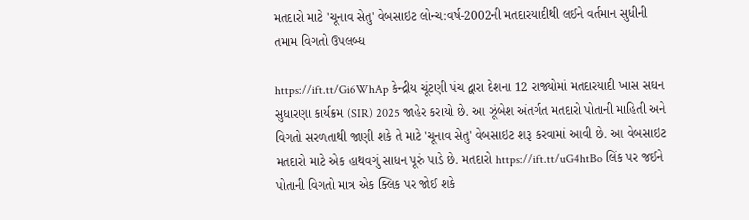મતદારો માટે 'ચૂનાવ સેતુ' વેબસાઇટ લોન્ચ:વર્ષ-2002ની મતદારયાદીથી લઈને વર્તમાન સુધીની તમામ વિગતો ઉપલબ્ધ

https://ift.tt/Gi6WhAp કેન્દ્રીય ચૂંટણી પંચ દ્વારા દેશના 12 રાજ્યોમાં મતદારયાદી ખાસ સઘન સુધારણા કાર્યક્રમ (SIR) 2025 જાહેર કરાયો છે. આ ઝૂંબેશ અંતર્ગત મતદારો પોતાની માહિતી અને વિગતો સરળતાથી જાણી શકે તે માટે 'ચૂનાવ સેતુ' વેબસાઇટ શરૂ કરવામાં આવી છે. આ વેબસાઇટ મતદારો માટે એક હાથવગું સાધન પૂરું પાડે છે. મતદારો https://ift.tt/uG4htBo લિંક પર જઈને પોતાની વિગતો માત્ર એક ક્લિક પર જોઈ શકે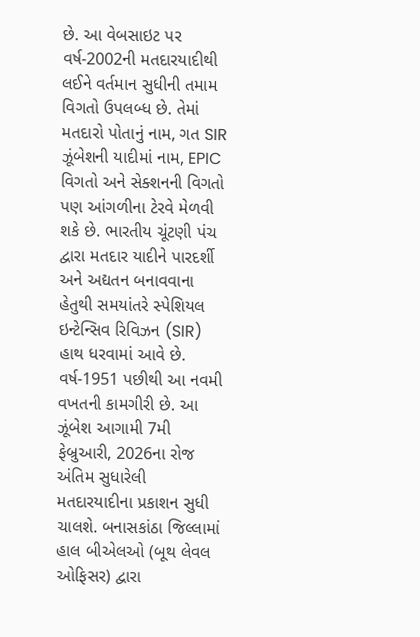છે. આ વેબસાઇટ પર વર્ષ-2002ની મતદારયાદીથી લઈને વર્તમાન સુધીની તમામ વિગતો ઉપલબ્ધ છે. તેમાં મતદારો પોતાનું નામ, ગત SIR ઝૂંબેશની યાદીમાં નામ, EPIC વિગતો અને સેક્શનની વિગતો પણ આંગળીના ટેરવે મેળવી શકે છે. ભારતીય ચૂંટણી પંચ દ્વારા મતદાર યાદીને પારદર્શી અને અદ્યતન બનાવવાના હેતુથી સમયાંતરે સ્પેશિયલ ઇન્ટેન્સિવ રિવિઝન (SIR) હાથ ધરવામાં આવે છે. વર્ષ-1951 પછીથી આ નવમી વખતની કામગીરી છે. આ ઝૂંબેશ આગામી 7મી ફેબ્રુઆરી, 2026ના રોજ અંતિમ સુધારેલી મતદારયાદીના પ્રકાશન સુધી ચાલશે. બનાસકાંઠા જિલ્લામાં હાલ બીએલઓ (બૂથ લેવલ ઓફિસર) દ્વારા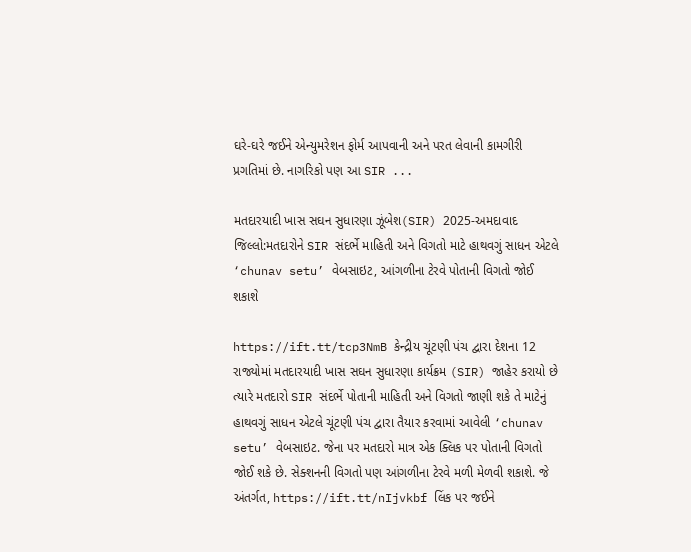ઘરે-ઘરે જઈને એન્યુમરેશન ફોર્મ આપવાની અને પરત લેવાની કામગીરી પ્રગતિમાં છે. નાગરિકો પણ આ SIR ...

મતદારયાદી ખાસ સઘન સુધારણા ઝૂંબેશ(SIR) 2025-અમદાવાદ જિલ્લો:મતદારોને SIR સંદર્ભે માહિતી અને વિગતો માટે હાથવગું સાધન એટલે ‘chunav setu’ વેબસાઇટ, આંગળીના ટેરવે પોતાની વિગતો જોઈ શકાશે

https://ift.tt/tcp3NmB કેન્દ્રીય ચૂંટણી પંચ દ્વારા દેશના 12 રાજ્યોમાં મતદારયાદી ખાસ સઘન સુધારણા કાર્યક્રમ (SIR) જાહેર કરાયો છે ત્યારે મતદારો SIR સંદર્ભે પોતાની માહિતી અને વિગતો જાણી શકે તે માટેનું હાથવગું સાધન એટલે ચૂંટણી પંચ દ્વારા તૈયાર કરવામાં આવેલી ‘chunav setu’ વેબસાઇટ. જેના પર મતદારો માત્ર એક ક્લિક પર પોતાની વિગતો જોઈ શકે છે. સેક્શનની વિગતો પણ આંગળીના ટેરવે મળી મેળવી શકાશે. જે અંતર્ગત, https://ift.tt/nIjvkbf લિંક પર જઈને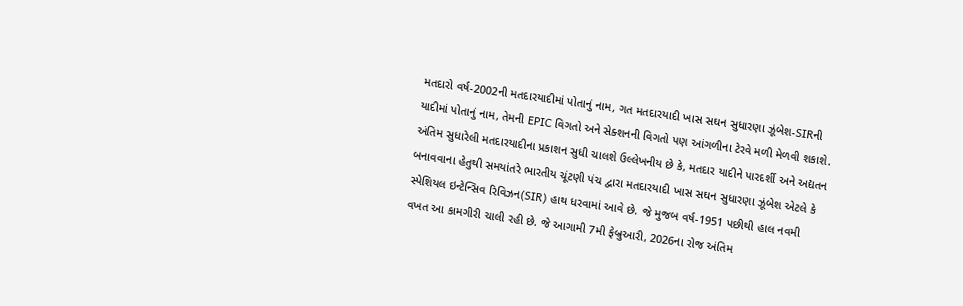મતદારો વર્ષ-2002ની મતદારયાદીમાં પોતાનું નામ, ગત મતદારયાદી ખાસ સઘન સુધારણા ઝૂંબેશ-SIRની યાદીમાં પોતાનું નામ, તેમની EPIC વિગતો અને સેક્શનની વિગતો પણ આંગળીના ટેરવે મળી મેળવી શકાશે. અંતિમ સુધારેલી મતદારયાદીના પ્રકાશન સુધી ચાલશે ઉલ્લેખનીય છે કે, મતદાર યાદીને પારદર્શી અને અદ્યતન બનાવવાના હેતુથી સમયાંતરે ભારતીય ચૂંટણી પંચ દ્વારા મતદારયાદી ખાસ સઘન સુધારણા ઝૂંબેશ એટલે કે સ્પેશિયલ ઇન્ટેન્સિવ રિવિઝન(SIR) હાથ ધરવામાં આવે છે. જે મુજબ વર્ષ-1951 પછીથી હાલ નવમી વખત આ કામગીરી ચાલી રહી છે. જે આગામી 7મી ફેબ્રુઆરી, 2026ના રોજ અંતિમ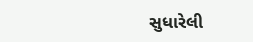સુધારેલી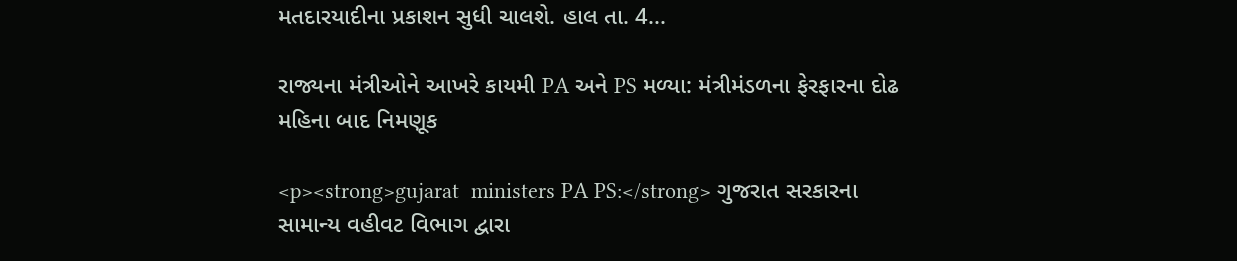મતદારયાદીના પ્રકાશન સુધી ચાલશે. હાલ તા. 4...

રાજ્યના મંત્રીઓને આખરે કાયમી PA અને PS મળ્યા: મંત્રીમંડળના ફેરફારના દોઢ મહિના બાદ નિમણૂક

<p><strong>gujarat  ministers PA PS:</strong> ગુજરાત સરકારના સામાન્ય વહીવટ વિભાગ દ્વારા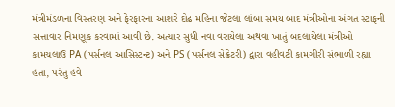મંત્રીમંડળના વિસ્તરણ અને ફેરફારના આશરે દોઢ મહિના જેટલા લાંબા સમય બાદ મંત્રીઓના અંગત સ્ટાફની સત્તાવાર નિમણૂક કરવામાં આવી છે. અત્યાર સુધી નવા વરાયેલા અથવા ખાતું બદલાયેલા મંત્રીઓ કામચલાઉ PA (પર્સનલ આસિસ્ટન્ટ) અને PS (પર્સનલ સેક્રેટરી) દ્વારા વહીવટી કામગીરી સંભાળી રહ્યા હતા, પરંતુ હવે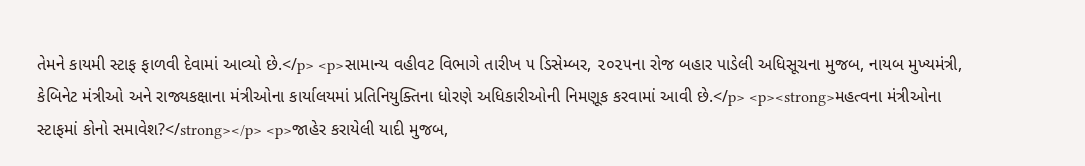તેમને કાયમી સ્ટાફ ફાળવી દેવામાં આવ્યો છે.</p> <p>સામાન્ય વહીવટ વિભાગે તારીખ ૫ ડિસેમ્બર, ૨૦૨૫ના રોજ બહાર પાડેલી અધિસૂચના મુજબ, નાયબ મુખ્યમંત્રી, કેબિનેટ મંત્રીઓ અને રાજ્યકક્ષાના મંત્રીઓના કાર્યાલયમાં પ્રતિનિયુક્તિના ધોરણે અધિકારીઓની નિમણૂક કરવામાં આવી છે.</p> <p><strong>મહત્વના મંત્રીઓના સ્ટાફમાં કોનો સમાવેશ?</strong></p> <p>જાહેર કરાયેલી યાદી મુજબ,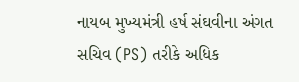નાયબ મુખ્યમંત્રી હર્ષ સંઘવીના અંગત સચિવ (PS) તરીકે અધિક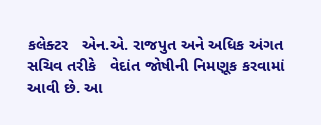કલેક્ટર   એન.એ. રાજપુત અને અધિક અંગત સચિવ તરીકે   વેદાંત જોષીની નિમણૂક કરવામાં આવી છે. આ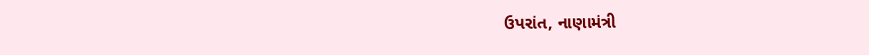ઉપરાંત, નાણામંત્રી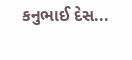કનુભાઈ દેસ...